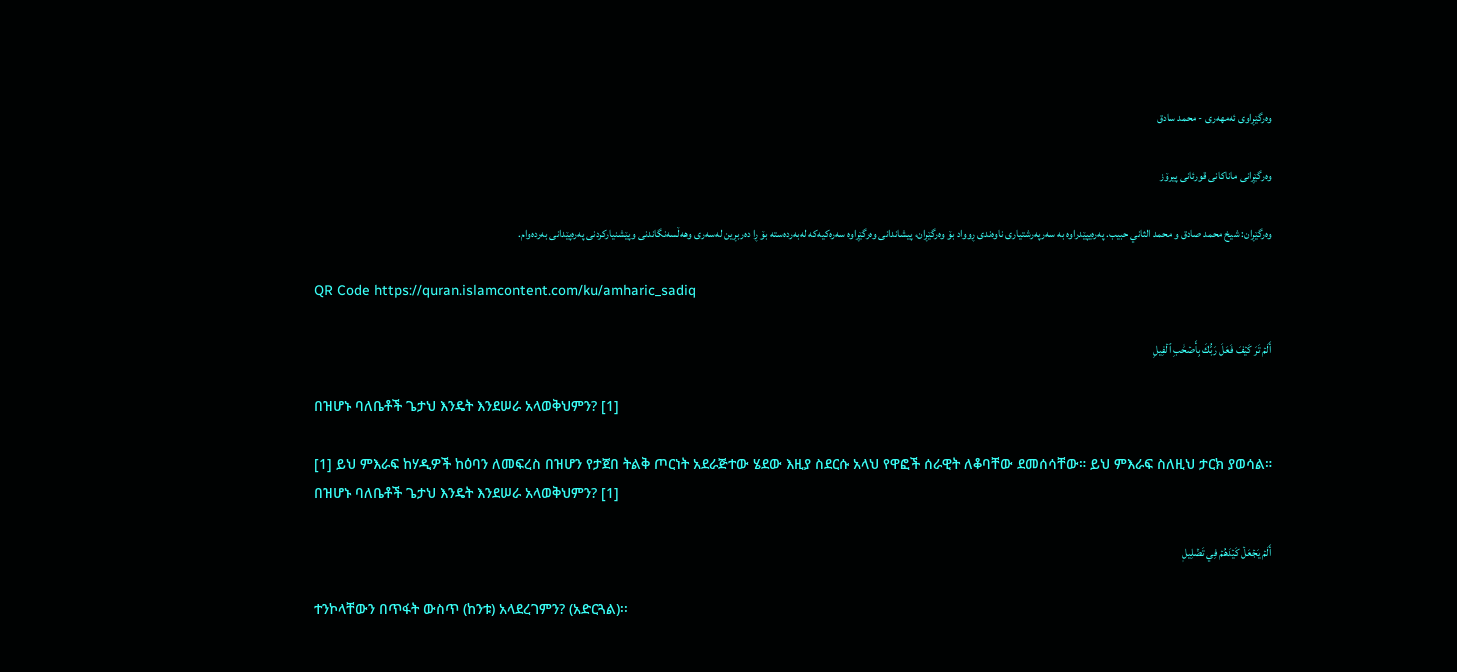وەرگێڕاوی ئەمهەری - محمد سادق

وەرگێڕانی ماناکانی قورئانی پیرۆز

وەرگێڕان: شیخ محمد صادق و محمد الثاني حبيب. پەرەیپێدراوە بە سەرپەرشتیاری ناوەندی ڕوواد بۆ وەرگێڕان، پیشاندانی وەرگێڕاوە سەرەکیەکە لەبەردەستە بۆ ڕا دەربڕین لەسەری وهەڵسەنگاندنی وپێشنیارکردنی پەرەپێدانی بەردەوام.

QR Code https://quran.islamcontent.com/ku/amharic_sadiq

أَلَمۡ تَرَ كَيۡفَ فَعَلَ رَبُّكَ بِأَصۡحَٰبِ ٱلۡفِيلِ

በዝሆኑ ባለቤቶች ጌታህ እንዴት እንደሠራ አላወቅህምን? [1]

[1] ይህ ምእራፍ ከሃዲዎች ከዕባን ለመፍረስ በዝሆን የታጀበ ትልቅ ጦርነት አደራጅተው ሄደው እዚያ ስደርሱ አላህ የዋፎች ሰራዊት ለቆባቸው ደመሰሳቸው። ይህ ምእራፍ ስለዚህ ታርክ ያወሳል።
በዝሆኑ ባለቤቶች ጌታህ እንዴት እንደሠራ አላወቅህምን? [1]

أَلَمۡ يَجۡعَلۡ كَيۡدَهُمۡ فِي تَضۡلِيلٖ

ተንኮላቸውን በጥፋት ውስጥ (ከንቱ) አላደረገምን? (አድርጓል)፡፡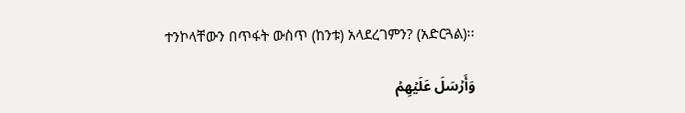ተንኮላቸውን በጥፋት ውስጥ (ከንቱ) አላደረገምን? (አድርጓል)፡፡

وَأَرۡسَلَ عَلَيۡهِمۡ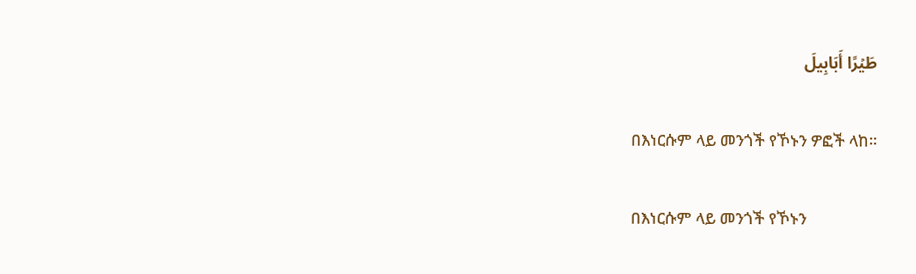طَيۡرًا أَبَابِيلَ

በእነርሱም ላይ መንጎች የኾኑን ዎፎች ላከ፡፡

በእነርሱም ላይ መንጎች የኾኑን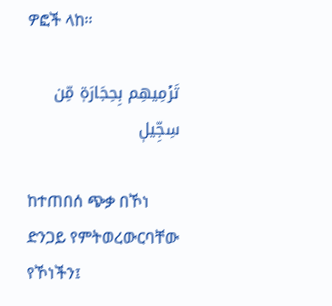ዎፎች ላከ፡፡

تَرۡمِيهِم بِحِجَارَةٖ مِّن سِجِّيلٖ

ከተጠበሰ ጭቃ በኾነ ድንጋይ የምትወረውርባቸው የኾነችን፤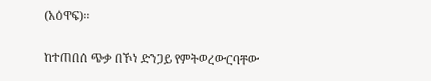(አዕዋፍ)፡፡

ከተጠበሰ ጭቃ በኾነ ድንጋይ የምትወረውርባቸው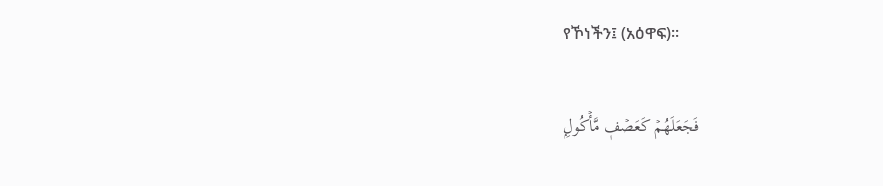የኾነችን፤ (አዕዋፍ)፡፡

فَجَعَلَهُمۡ كَعَصۡفٖ مَّأۡكُولِۭ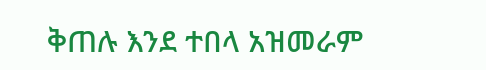ቅጠሉ እንደ ተበላ አዝመራም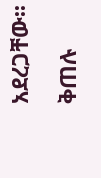አደረጋቸው፡፡

ቅጠሉ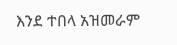እንደ ተበላ አዝመራም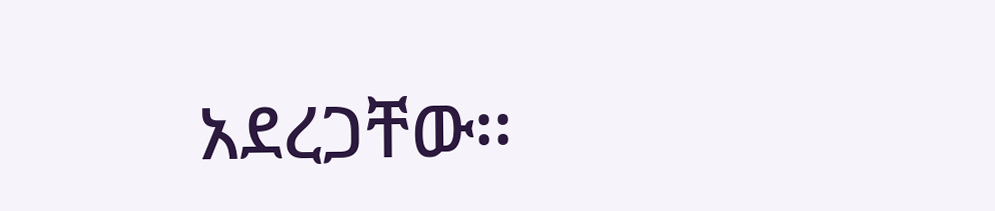አደረጋቸው፡፡